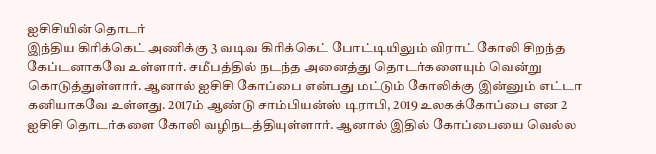ஐசிசியின் தொடர்
இந்திய கிரிக்கெட் அணிக்கு 3 வடிவ கிரிக்கெட் போட்டியிலும் விராட் கோலி சிறந்த கேப்டனாகவே உள்ளார். சமீபத்தில் நடந்த அனைத்து தொடர்களையும் வென்று கொடுத்துள்ளார். ஆனால் ஐசிசி கோப்பை என்பது மட்டும் கோலிக்கு இன்னும் எட்டா கனியாகவே உள்ளது. 2017ம் ஆண்டு சாம்பியன்ஸ் டிராபி, 2019 உலகக்கோப்பை என 2 ஐசிசி தொடர்களை கோலி வழிநடத்தியுள்ளார். ஆனால் இதில் கோப்பையை வெல்ல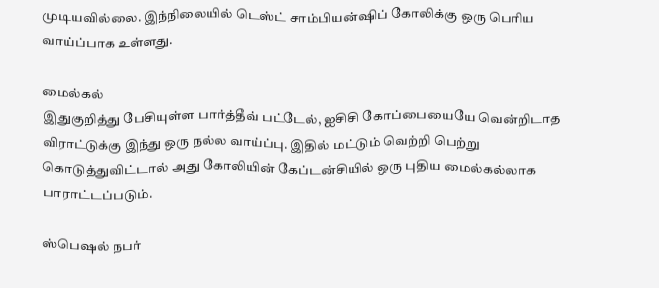முடியவில்லை. இந்நிலையில் டெஸ்ட் சாம்பியன்ஷிப் கோலிக்கு ஒரு பெரிய வாய்ப்பாக உள்ளது.

மைல்கல்
இதுகுறித்து பேசியுள்ள பார்த்தீவ் பட்டேல், ஐசிசி கோப்பையையே வென்றிடாத விராட்டுக்கு இந்து ஒரு நல்ல வாய்ப்பு. இதில் மட்டும் வெற்றி பெற்று கொடுத்துவிட்டால் அது கோலியின் கேப்டன்சியில் ஒரு புதிய மைல்கல்லாக பாராட்டப்படும்.

ஸ்பெஷல் நபர்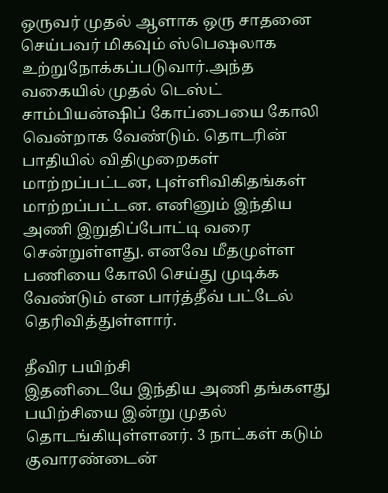ஒருவர் முதல் ஆளாக ஒரு சாதனை செய்பவர் மிகவும் ஸ்பெஷலாக உற்றுநோக்கப்படுவார்.அந்த வகையில் முதல் டெஸ்ட் சாம்பியன்ஷிப் கோப்பையை கோலி வென்றாக வேண்டும். தொடரின் பாதியில் விதிமுறைகள் மாற்றப்பட்டன, புள்ளிவிகிதங்கள் மாற்றப்பட்டன. எனினும் இந்திய அணி இறுதிப்போட்டி வரை சென்றுள்ளது. எனவே மீதமுள்ள பணியை கோலி செய்து முடிக்க வேண்டும் என பார்த்தீவ் பட்டேல் தெரிவித்துள்ளார்.

தீவிர பயிற்சி
இதனிடையே இந்திய அணி தங்களது பயிற்சியை இன்று முதல் தொடங்கியுள்ளனர். 3 நாட்கள் கடும் குவாரண்டைன்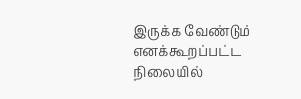இருக்க வேண்டும் எனக்கூறப்பட்ட நிலையில்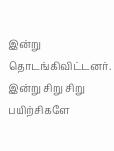இன்று தொடங்கிவிட்டனர். இன்று சிறு சிறு பயிற்சிகளே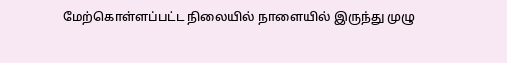மேற்கொள்ளப்பட்ட நிலையில் நாளையில் இருந்து முழு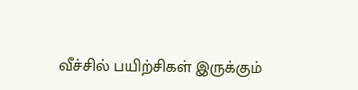வீச்சில் பயிற்சிகள் இருக்கும்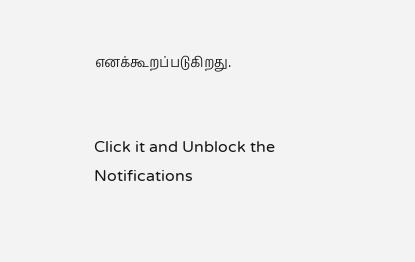எனக்கூறப்படுகிறது.


Click it and Unblock the Notifications